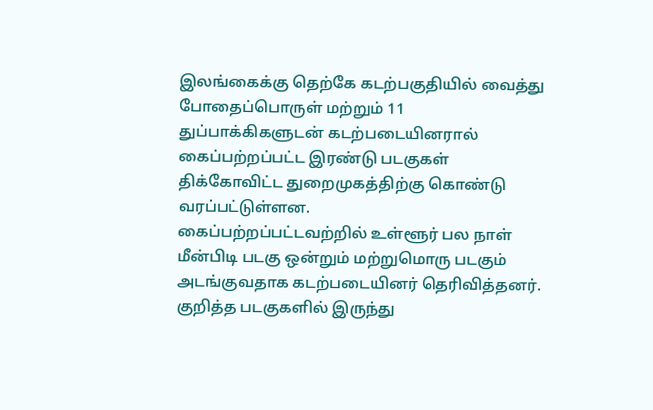இலங்கைக்கு தெற்கே கடற்பகுதியில் வைத்து போதைப்பொருள் மற்றும் 11 துப்பாக்கிகளுடன் கடற்படையினரால் கைப்பற்றப்பட்ட இரண்டு படகுகள் திக்கோவிட்ட துறைமுகத்திற்கு கொண்டு வரப்பட்டுள்ளன.
கைப்பற்றப்பட்டவற்றில் உள்ளூர் பல நாள் மீன்பிடி படகு ஒன்றும் மற்றுமொரு படகும் அடங்குவதாக கடற்படையினர் தெரிவித்தனர்.
குறித்த படகுகளில் இருந்து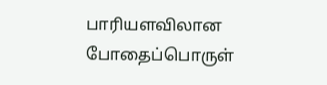பாரியளவிலான போதைப்பொருள்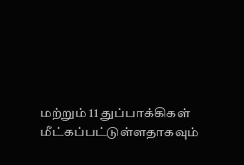மற்றும் 11 துப்பாக்கிகள் மீட்கப்பட்டுள்ளதாகவும்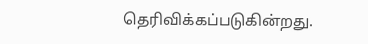தெரிவிக்கப்படுகின்றது.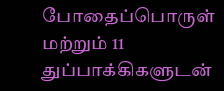போதைப்பொருள் மற்றும் 11 துப்பாக்கிகளுடன்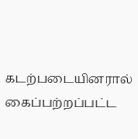கடற்படையினரால் கைப்பற்றப்பட்ட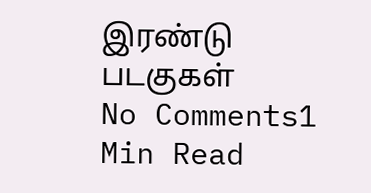இரண்டு படகுகள்
No Comments1 Min Read